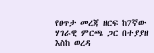የፀጥታ መረጃ ዘርፍ ከ7ኛው ሃገራዊ ምርጫ ጋር በተያያዘ እስከ ወረዳ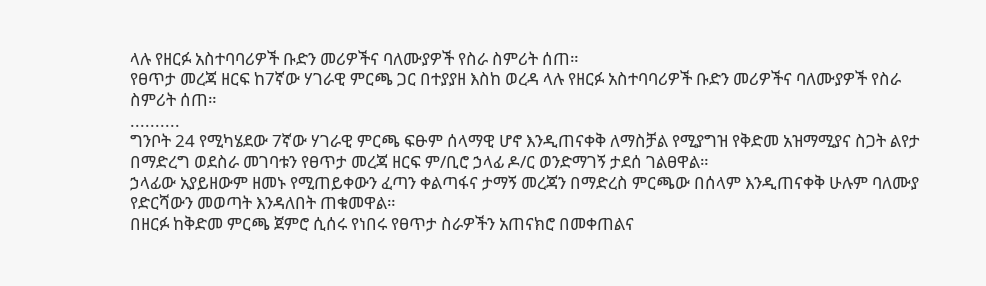ላሉ የዘርፉ አስተባባሪዎች ቡድን መሪዎችና ባለሙያዎች የስራ ስምሪት ሰጠ።
የፀጥታ መረጃ ዘርፍ ከ7ኛው ሃገራዊ ምርጫ ጋር በተያያዘ እስከ ወረዳ ላሉ የዘርፉ አስተባባሪዎች ቡድን መሪዎችና ባለሙያዎች የስራ ስምሪት ሰጠ።
..........
ግንቦት 24 የሚካሄደው 7ኛው ሃገራዊ ምርጫ ፍፁም ሰላማዊ ሆኖ እንዲጠናቀቅ ለማስቻል የሚያግዝ የቅድመ አዝማሚያና ስጋት ልየታ በማድረግ ወደስራ መገባቱን የፀጥታ መረጃ ዘርፍ ም/ቢሮ ኃላፊ ዶ/ር ወንድማገኝ ታደሰ ገልፀዋል።
ኃላፊው አያይዘውም ዘመኑ የሚጠይቀውን ፈጣን ቀልጣፋና ታማኝ መረጃን በማድረስ ምርጫው በሰላም እንዲጠናቀቅ ሁሉም ባለሙያ የድርሻውን መወጣት እንዳለበት ጠቁመዋል።
በዘርፉ ከቅድመ ምርጫ ጀምሮ ሲሰሩ የነበሩ የፀጥታ ስራዎችን አጠናክሮ በመቀጠልና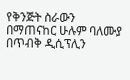የቅንጅት ስራውን በማጠናከር ሁሉም ባለሙያ በጥብቅ ዲሲፕሊን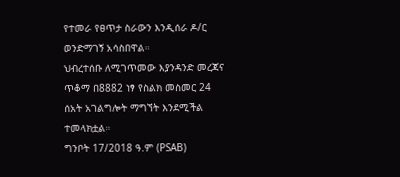የተመራ የፀጥታ ስራውን እንዲሰራ ዶ/ር ወንድማገኝ አሳስበዋል።
ህብረተሰቡ ለሚገጥመው እያንዳንድ መረጃና ጥቆማ በ8882 ነፃ የስልክ መስመር 24 ሰአት አገልግሎት ማግኘት እንደሚችል ተመላክቷል።
ግንቦት 17/2018 ዓ.ም (PSAB)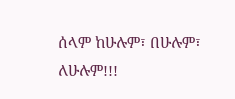ሰላም ከሁሉም፣ በሁሉም፣ ለሁሉም!!!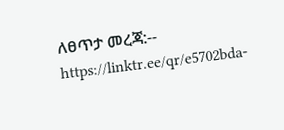ለፀጥታ መረጃ:--
https://linktr.ee/qr/e5702bda-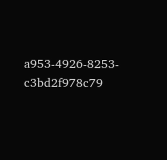a953-4926-8253-c3bd2f978c79